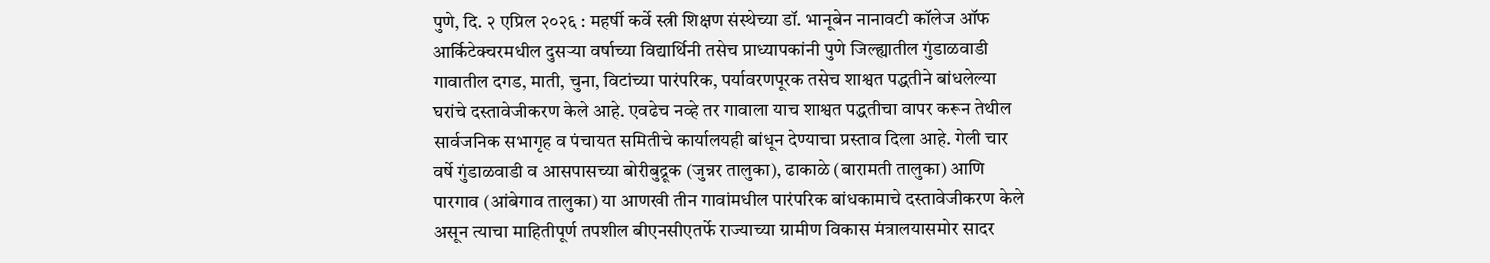पुणे, दि. २ एप्रिल २०२६ : महर्षी कर्वे स्त्री शिक्षण संस्थेच्या डॉ. भानूबेन नानावटी कॉलेज ऑफ आर्किटेक्चरमधील दुसऱ्या वर्षाच्या विद्यार्थिनी तसेच प्राध्यापकांनी पुणे जिल्ह्यातील गुंडाळवाडी गावातील दगड, माती, चुना, विटांच्या पारंपरिक, पर्यावरणपूरक तसेच शाश्वत पद्धतीने बांधलेल्या घरांचे दस्तावेजीकरण केले आहे. एवढेच नव्हे तर गावाला याच शाश्वत पद्धतीचा वापर करून तेथील सार्वजनिक सभागृह व पंचायत समितीचे कार्यालयही बांधून देण्याचा प्रस्ताव दिला आहे. गेली चार वर्षे गुंडाळवाडी व आसपासच्या बोरीबुद्रूक (जुन्नर तालुका), ढाकाळे (बारामती तालुका) आणि पारगाव (आंबेगाव तालुका) या आणखी तीन गावांमधील पारंपरिक बांधकामाचे दस्तावेजीकरण केले असून त्याचा माहितीपूर्ण तपशील बीएनसीएतर्फे राज्याच्या ग्रामीण विकास मंत्रालयासमोर सादर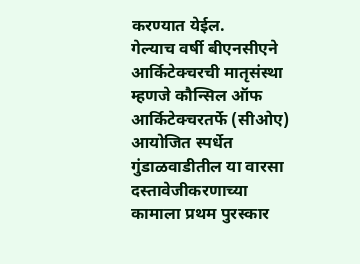करण्यात येईल.
गेल्याच वर्षी बीएनसीएने आर्किटेक्चरची मातृसंस्था म्हणजे कौन्सिल ऑफ आर्किटेक्चरतर्फे (सीओए) आयोजित स्पर्धेत गुंडाळवाडीतील या वारसा दस्तावेजीकरणाच्या कामाला प्रथम पुरस्कार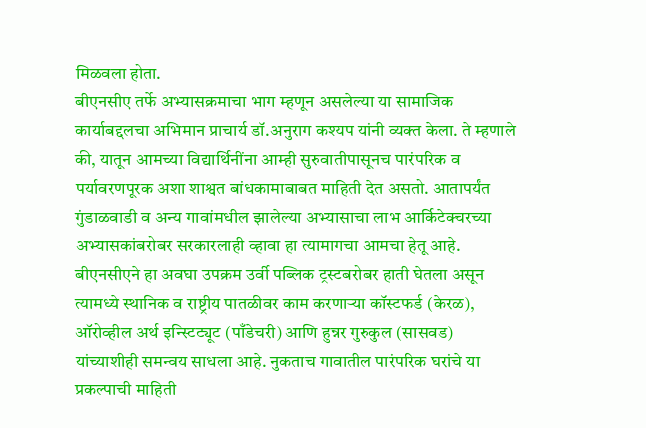मिळवला होता.
बीएनसीए तर्फे अभ्यासक्रमाचा भाग म्हणून असलेल्या या सामाजिक कार्याबद्दलचा अभिमान प्राचार्य डॉ.अनुराग कश्यप यांनी व्यक्त केला. ते म्हणाले की, यातून आमच्या विद्यार्थिनींना आम्ही सुरुवातीपासूनच पारंपरिक व पर्यावरणपूरक अशा शाश्वत बांधकामाबाबत माहिती देत असतो. आतापर्यंत गुंडाळवाडी व अन्य गावांमधील झालेल्या अभ्यासाचा लाभ आर्किटेक्चरच्या अभ्यासकांबरोबर सरकारलाही व्हावा हा त्यामागचा आमचा हेतू आहे.
बीएनसीएने हा अवघा उपक्रम उर्वी पब्लिक ट्रस्टबरोबर हाती घेतला असून त्यामध्ये स्थानिक व राष्ट्रीय पातळीवर काम करणाऱ्या कॉस्टफर्ड (केरळ), ऑरोव्हील अर्थ इन्स्टिट्यूट (पाँडेचरी) आणि हुन्नर गुरुकुल (सासवड) यांच्याशीही समन्वय साधला आहे. नुकताच गावातील पारंपरिक घरांचे या प्रकल्पाची माहिती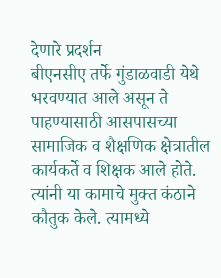देणारे प्रदर्शन
बीएनसीए तर्फे गुंडाळवाडी येथे भरवण्यात आले असून ते पाहण्यासाठी आसपासच्या सामाजिक व शैक्षणिक क्षेत्रातील कार्यकर्ते व शिक्षक आले होते. त्यांनी या कामाचे मुक्त कंठाने कौतुक केले. त्यामध्ये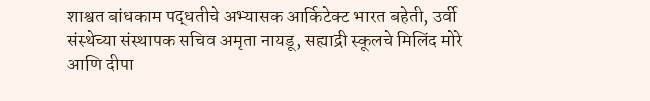शाश्वत बांधकाम पद्धतीचे अभ्यासक आर्किटेक्ट भारत बहेती, उर्वी संस्थेच्या संस्थापक सचिव अमृता नायडू, सह्याद्री स्कूलचे मिलिंद मोरे आणि दीपा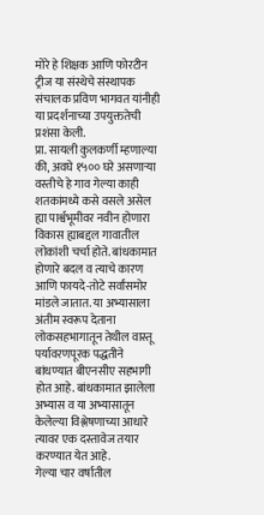मोरे हे शिक्षक आणि फोरटीन ट्रीज या संस्थेचे संस्थापक संचालक प्रविण भागवत यांनीही या प्रदर्शनाच्या उपयुक्ततेची प्रशंसा केली.
प्रा. सायली कुलकर्णी म्हणाल्या की, अवघे १५०० घरे असणाऱ्या वस्तीचे हे गाव गेल्या काही शतकांमध्ये कसे वसले असेल ह्या पार्श्वभूमीवर नवीन होणारा विकास ह्याबद्दल गावातील लोकांशी चर्चा होते. बांधकामात होणारे बदल व त्याचे कारण आणि फायदे-तोटे सर्वांसमोर मांडले जातात. या अभ्यासाला अंतीम स्वरूप देताना लोकसहभागातून तेथील वास्तू पर्यावरणपूरक पद्धतीने बांधण्यात बीएनसीए सहभागी होत आहे. बांधकामात झालेला अभ्यास व या अभ्यासातून केलेल्या विश्लेषणाच्या आधारे त्यावर एक दस्तावेज तयार करण्यात येत आहे.
गेल्या चार वर्षातील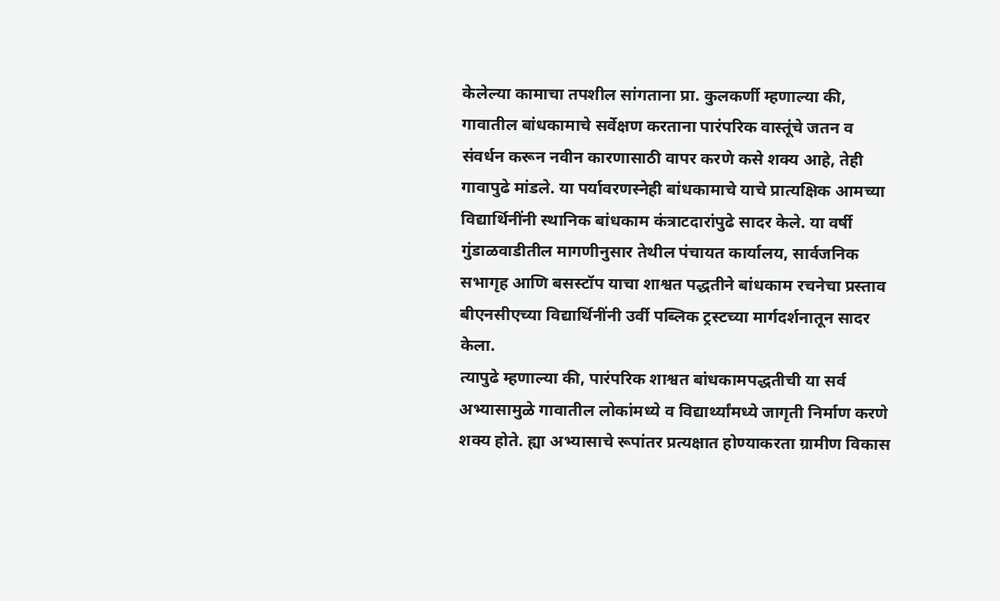केलेल्या कामाचा तपशील सांगताना प्रा. कुलकर्णी म्हणाल्या की, गावातील बांधकामाचे सर्वेक्षण करताना पारंपरिक वास्तूंचे जतन व संवर्धन करून नवीन कारणासाठी वापर करणे कसे शक्य आहे, तेही गावापुढे मांडले. या पर्यावरणस्नेही बांधकामाचे याचे प्रात्यक्षिक आमच्या विद्यार्थिनींनी स्थानिक बांधकाम कंत्राटदारांपुढे सादर केले. या वर्षी गुंडाळवाडीतील मागणीनुसार तेथील पंचायत कार्यालय, सार्वजनिक सभागृह आणि बसस्टॉप याचा शाश्वत पद्धतीने बांधकाम रचनेचा प्रस्ताव बीएनसीएच्या विद्यार्थिनींनी उर्वी पब्लिक ट्रस्टच्या मार्गदर्शनातून सादर केला.
त्यापुढे म्हणाल्या की, पारंपरिक शाश्वत बांधकामपद्धतीची या सर्व अभ्यासामुळे गावातील लोकांमध्ये व विद्यार्थ्यांमध्ये जागृती निर्माण करणे शक्य होते. ह्या अभ्यासाचे रूपांतर प्रत्यक्षात होण्याकरता ग्रामीण विकास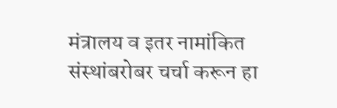मंत्रालय व इतर नामांकित संस्थांबरोबर चर्चा करून हा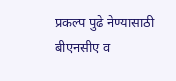प्रकल्प पुढे नेण्यासाठी बीएनसीए व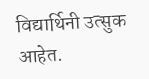विद्यार्थिनी उत्सुक आहेत.